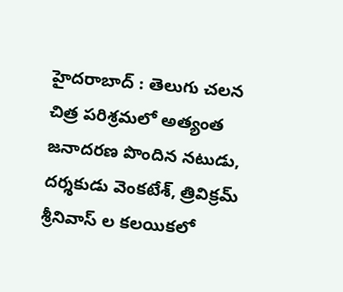హైదరాబాద్ : తెలుగు చలన చిత్ర పరిశ్రమలో అత్యంత జనాదరణ పొందిన నటుడు, దర్శకుడు వెంకటేశ్, త్రివిక్రమ్ శ్రీనివాస్ ల కలయికలో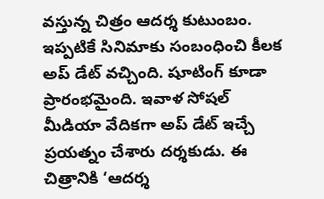వస్తున్న చిత్రం ఆదర్శ కుటుంబం. ఇప్పటికే సినిమాకు సంబంధించి కీలక అప్ డేట్ వచ్చింది. షూటింగ్ కూడా ప్రారంభమైంది. ఇవాళ సోషల్ మీడియా వేదికగా అప్ డేట్ ఇచ్చే ప్రయత్నం చేశారు దర్శకుడు. ఈ చిత్రానికి ‘ఆదర్శ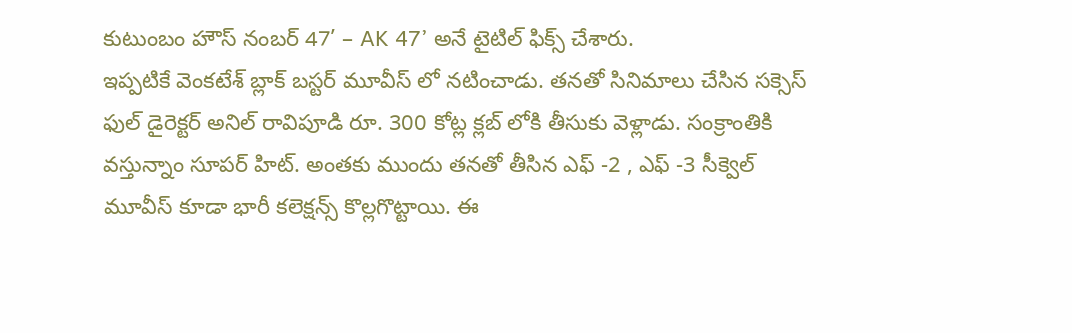కుటుంబం హౌస్ నంబర్ 47’ – AK 47’ అనే టైటిల్ ఫిక్స్ చేశారు.
ఇప్పటికే వెంకటేశ్ బ్లాక్ బస్టర్ మూవీస్ లో నటించాడు. తనతో సినిమాలు చేసిన సక్సెస్ ఫుల్ డైరెక్టర్ అనిల్ రావిపూడి రూ. 300 కోట్ల క్లబ్ లోకి తీసుకు వెళ్లాడు. సంక్రాంతికి వస్తున్నాం సూపర్ హిట్. అంతకు ముందు తనతో తీసిన ఎఫ్ -2 , ఎఫ్ -3 సీక్వెల్ మూవీస్ కూడా భారీ కలెక్షన్స్ కొల్లగొట్టాయి. ఈ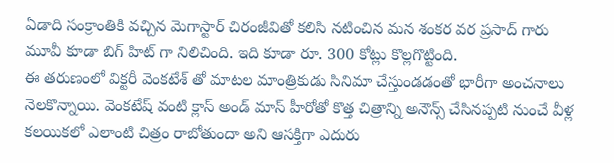ఏడాది సంక్రాంతికి వచ్చిన మెగాస్టార్ చిరంజీవితో కలిసి నటించిన మన శంకర వర ప్రసాద్ గారు మూవీ కూడా బిగ్ హిట్ గా నిలిచింది. ఇది కూడా రూ. 300 కోట్లు కొల్లగొట్టింది.
ఈ తరుణంలో విక్టరీ వెంకటేశ్ తో మాటల మాంత్రికుడు సినిమా చేస్తుండడంతో భారీగా అంచనాలు నెలకొన్నాయి. వెంకటేష్ వంటి క్లాస్ అండ్ మాస్ హీరోతో కొత్త చిత్రాన్ని అనౌన్స్ చేసినప్పటి నుంచే వీళ్ల కలయికలో ఎలాంటి చిత్రం రాబోతుందా అని ఆసక్తిగా ఎదురు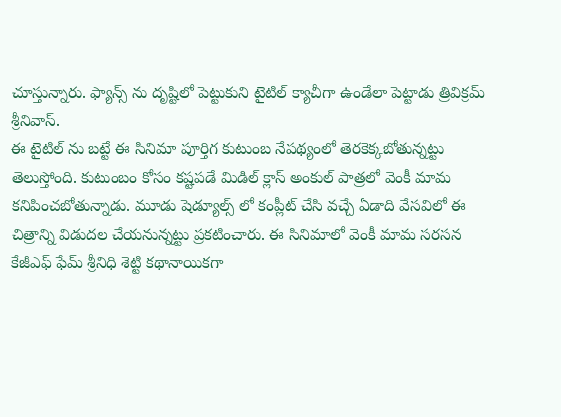చూస్తున్నారు. ఫ్యాన్స్ ను దృష్టిలో పెట్టుకుని టైటిల్ క్యాచీగా ఉండేలా పెట్టాడు త్రివిక్రమ్ శ్రీనివాస్.
ఈ టైటిల్ ను బట్టే ఈ సినిమా పూర్తిగ కుటుంబ నేపథ్యంలో తెరకెక్కబోతున్నట్టు తెలుస్తోంది. కుటుంబం కోసం కష్టపడే మిడిల్ క్లాస్ అంకుల్ పాత్రలో వెంకీ మామ కనిపించబోతున్నాడు. మూడు షెడ్యూల్స్ లో కంప్లీట్ చేసి వచ్చే ఏడాది వేసవిలో ఈ చిత్రాన్ని విడుదల చేయనున్నట్టు ప్రకటించారు. ఈ సినిమాలో వెంకీ మామ సరసన కేజీఎఫ్ ఫేమ్ శ్రీనిధి శెట్టి కథానాయికగా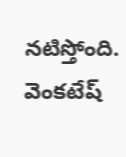నటిస్తోంది. వెంకటేష్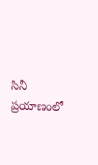సినీ ప్రయాణంలో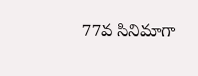77వ సినిమాగా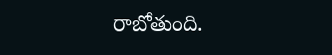రాబోతుంది.